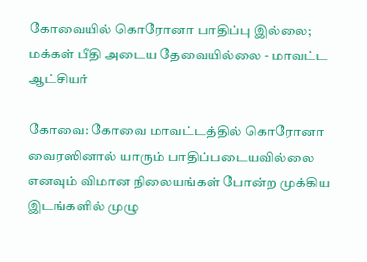கோவையில் கொரோனா பாதிப்பு இல்லை; மக்கள் பீதி அடைய தேவையில்லை - மாவட்ட ஆட்சியர்

கோவை: கோவை மாவட்டத்தில் கொரோனா வைரஸினால் யாரும் பாதிப்படையவில்லை எனவும் விமான நிலையங்கள் போன்ற முக்கிய இடங்களில் முழு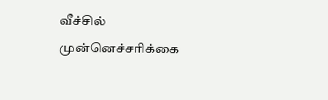வீச்சில் முன்னெச்சரிக்கை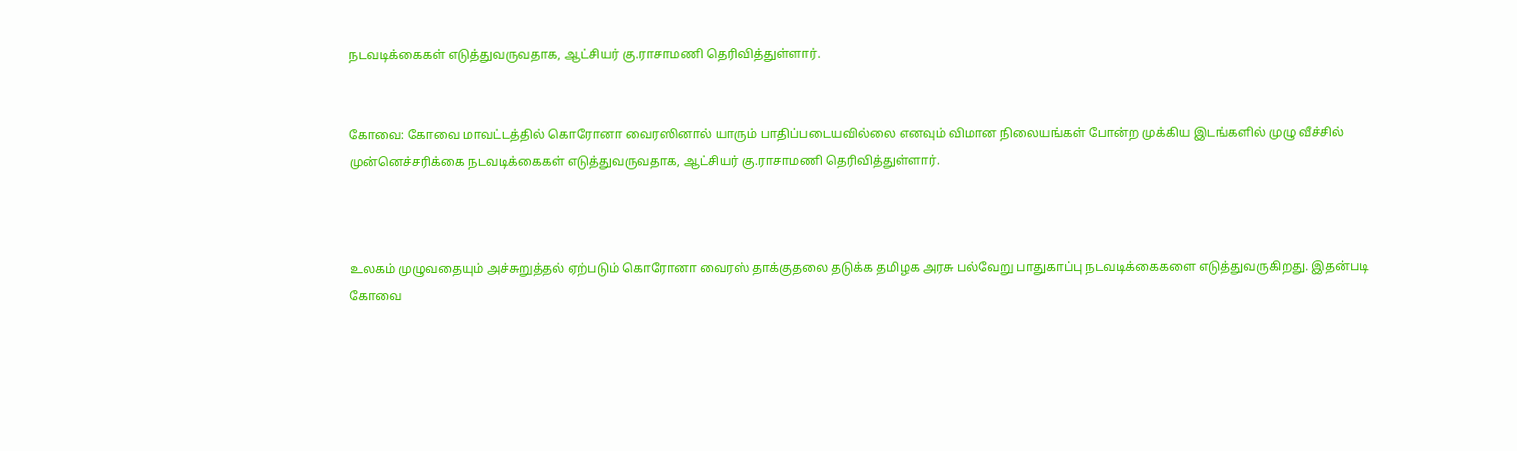நடவடிக்கைகள் எடுத்துவருவதாக, ஆட்சியர் கு.ராசாமணி தெரிவித்துள்ளார்.


கோவை: கோவை மாவட்டத்தில் கொரோனா வைரஸினால் யாரும் பாதிப்படையவில்லை எனவும் விமான நிலையங்கள் போன்ற முக்கிய இடங்களில் முழு வீச்சில் முன்னெச்சரிக்கை நடவடிக்கைகள் எடுத்துவருவதாக, ஆட்சியர் கு.ராசாமணி தெரிவித்துள்ளார்.



உலகம் முழுவதையும் அச்சுறுத்தல் ஏற்படும் கொரோனா வைரஸ் தாக்குதலை தடுக்க தமிழக அரசு பல்வேறு பாதுகாப்பு நடவடிக்கைகளை எடுத்துவருகிறது. இதன்படி கோவை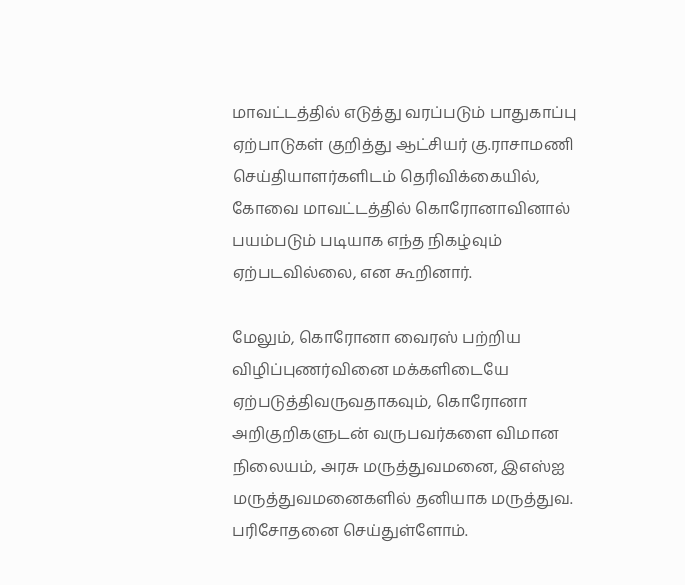மாவட்டத்தில் எடுத்து வரப்படும் பாதுகாப்பு ஏற்பாடுகள் குறித்து ஆட்சியர் கு.ராசாமணி செய்தியாளர்களிடம் தெரிவிக்கையில், கோவை மாவட்டத்தில் கொரோனாவினால் பயம்படும் படியாக எந்த நிகழ்வும் ஏற்படவில்லை, என கூறினார்.

மேலும், கொரோனா வைரஸ் பற்றிய விழிப்புணர்வினை மக்களிடையே ஏற்படுத்திவருவதாகவும், கொரோனா அறிகுறிகளுடன் வருபவர்களை விமான நிலையம், அரசு மருத்துவமனை, இஎஸ்ஐ மருத்துவமனைகளில் தனியாக மருத்துவ. பரிசோதனை செய்துள்ளோம்.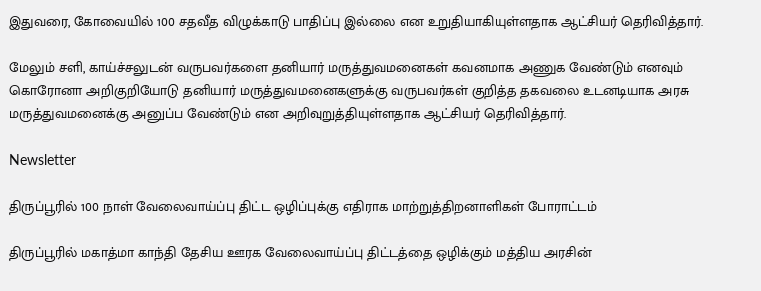இதுவரை, கோவையில் 100 சதவீத விழுக்காடு பாதிப்பு இல்லை என உறுதியாகியுள்ளதாக ஆட்சியர் தெரிவித்தார்.

மேலும் சளி, காய்ச்சலுடன் வருபவர்களை தனியார் மருத்துவமனைகள் கவனமாக அணுக வேண்டும் எனவும் கொரோனா அறிகுறியோடு தனியார் மருத்துவமனைகளுக்கு வருபவர்கள் குறித்த தகவலை உடனடியாக அரசு மருத்துவமனைக்கு அனுப்ப வேண்டும் என அறிவுறுத்தியுள்ளதாக ஆட்சியர் தெரிவித்தார்.

Newsletter

திருப்பூரில் 100 நாள் வேலைவாய்ப்பு திட்ட ஒழிப்புக்கு எதிராக மாற்றுத்திறனாளிகள் போராட்டம்

திருப்பூரில் மகாத்மா காந்தி தேசிய ஊரக வேலைவாய்ப்பு திட்டத்தை ஒழிக்கும் மத்திய அரசின்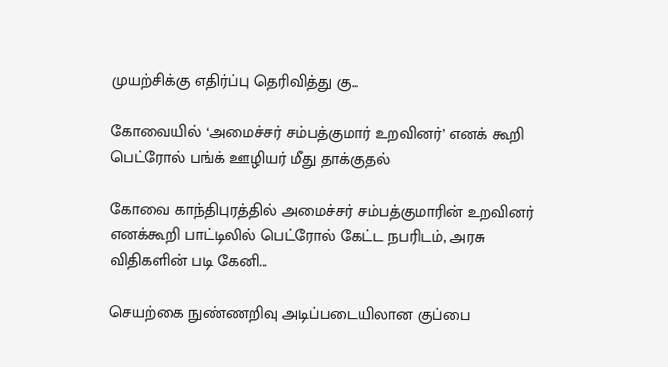முயற்சிக்கு எதிர்ப்பு தெரிவித்து கு...

கோவையில் ‘அமைச்சர் சம்பத்குமார் உறவினர்’ எனக் கூறி பெட்ரோல் பங்க் ஊழியர் மீது தாக்குதல்

கோவை காந்திபுரத்தில் அமைச்சர் சம்பத்குமாரின் உறவினர் எனக்கூறி பாட்டிலில் பெட்ரோல் கேட்ட நபரிடம், அரசு விதிகளின் படி கேனி...

செயற்கை நுண்ணறிவு அடிப்படையிலான குப்பை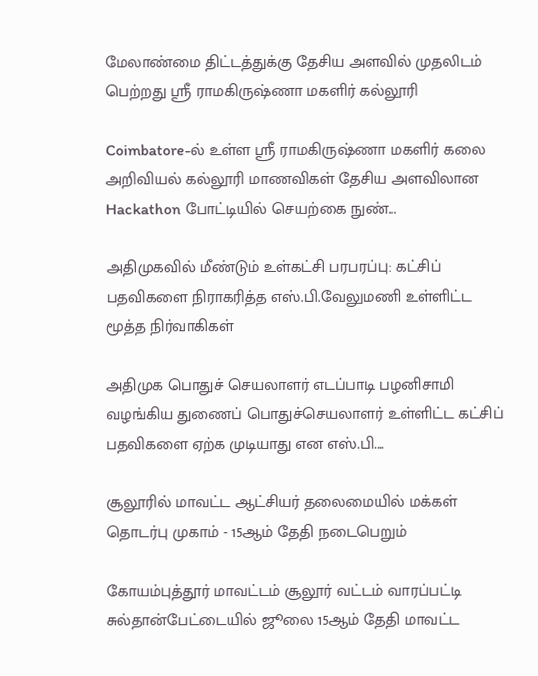மேலாண்மை திட்டத்துக்கு தேசிய அளவில் முதலிடம் பெற்றது ஶ்ரீ ராமகிருஷ்ணா மகளிர் கல்லூரி

Coimbatore-ல் உள்ள ஶ்ரீ ராமகிருஷ்ணா மகளிர் கலை அறிவியல் கல்லூரி மாணவிகள் தேசிய அளவிலான Hackathon போட்டியில் செயற்கை நுண்...

அதிமுகவில் மீண்டும் உள்கட்சி பரபரப்பு: கட்சிப் பதவிகளை நிராகரித்த எஸ்.பி.வேலுமணி உள்ளிட்ட மூத்த நிர்வாகிகள்

அதிமுக பொதுச் செயலாளர் எடப்பாடி பழனிசாமி வழங்கிய துணைப் பொதுச்செயலாளர் உள்ளிட்ட கட்சிப் பதவிகளை ஏற்க முடியாது என எஸ்.பி....

சூலூரில் மாவட்ட ஆட்சியர் தலைமையில் மக்கள் தொடர்பு முகாம் - 15ஆம் தேதி நடைபெறும்

கோயம்புத்தூர் மாவட்டம் சூலூர் வட்டம் வாரப்பட்டி சுல்தான்பேட்டையில் ஜூலை 15ஆம் தேதி மாவட்ட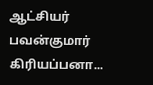ஆட்சியர் பவன்குமார் கிரியப்பனா...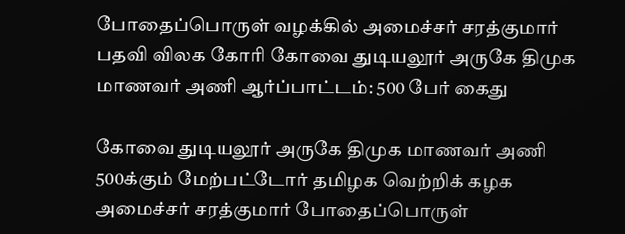போதைப்பொருள் வழக்கில் அமைச்சர் சரத்குமார் பதவி விலக கோரி கோவை துடியலூர் அருகே திமுக மாணவர் அணி ஆர்ப்பாட்டம்: 500 பேர் கைது

கோவை துடியலூர் அருகே திமுக மாணவர் அணி 500க்கும் மேற்பட்டோர் தமிழக வெற்றிக் கழக அமைச்சர் சரத்குமார் போதைப்பொருள்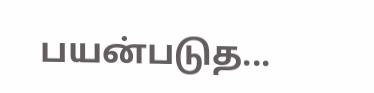பயன்படுத...